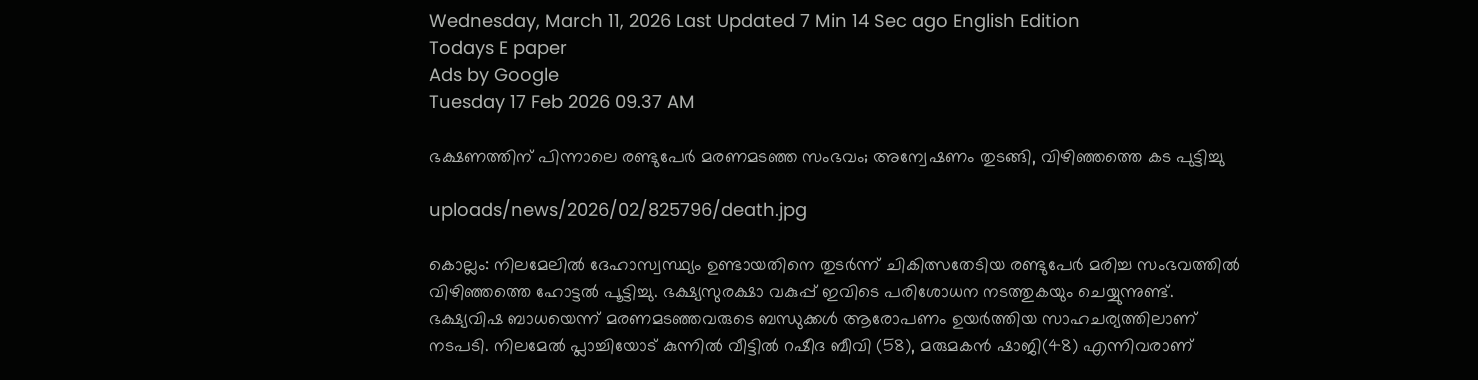Wednesday, March 11, 2026 Last Updated 7 Min 14 Sec ago English Edition
Todays E paper
Ads by Google
Tuesday 17 Feb 2026 09.37 AM

ഭക്ഷണത്തിന് പിന്നാലെ രണ്ടുപേര്‍ മരണമടഞ്ഞ സംഭവം; അന്വേഷണം തുടങ്ങി, വിഴിഞ്ഞത്തെ കട പുട്ടിച്ചു

uploads/news/2026/02/825796/death.jpg

കൊല്ലം: നിലമേലില്‍ ദേഹാസ്വസ്ഥ്യം ഉണ്ടായതിനെ തുടര്‍ന്ന് ചികിത്സതേടിയ രണ്ടുപേര്‍ മരിച്ച സംഭവത്തില്‍ വിഴിഞ്ഞത്തെ ഹോട്ടല്‍ പൂട്ടിച്ചു. ഭക്ഷ്യസുരക്ഷാ വകുപ്പ് ഇവിടെ പരിശോധന നടത്തുകയും ചെയ്യുന്നുണ്ട്. ഭക്ഷ്യവിഷ ബാധയെന്ന് മരണമടഞ്ഞവരുടെ ബന്ധുക്കള്‍ ആരോപണം ഉയര്‍ത്തിയ സാഹചര്യത്തിലാണ് നടപടി. നിലമേല്‍ പ്ലാച്ചിയോട് കുന്നില്‍ വീട്ടില്‍ റഷീദ ബീവി (58), മരുമകന്‍ ഷാജി(48) എന്നിവരാണ്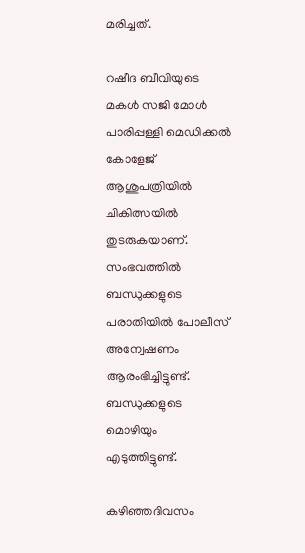മരിച്ചത്.

റഷീദ ബീവിയുടെ മകള്‍ സജി മോള്‍ പാരിപ്പള്ളി മെഡിക്കല്‍ കോളേജ് ആശുപത്രിയില്‍ ചികിത്സയില്‍ തുടരുകയാണ്. സംഭവത്തില്‍ ബന്ധുക്കളുടെ പരാതിയില്‍ പോലീസ് അന്വേഷണം ആരംഭിച്ചിട്ടുണ്ട്. ബന്ധുക്കളുടെ മൊഴിയും എടുത്തിട്ടുണ്ട്.

കഴിഞ്ഞദിവസം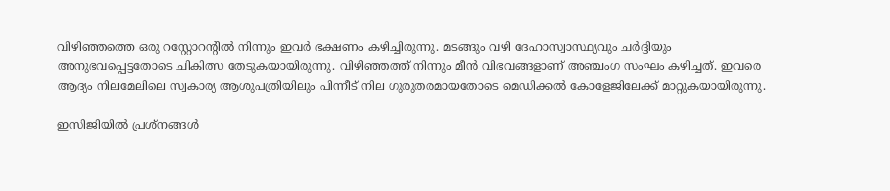വിഴിഞ്ഞത്തെ ഒരു റസ്റ്റോറന്റില്‍ നിന്നും ഇവര്‍ ഭക്ഷണം കഴിച്ചിരുന്നു. മടങ്ങും വഴി ദേഹാസ്വാസ്ഥ്യവും ചര്‍ദ്ദിയും അനുഭവപ്പെട്ടതോടെ ചികിത്സ തേടുകയായിരുന്നു. വിഴിഞ്ഞത്ത് നിന്നും മീന്‍ വിഭവങ്ങളാണ് അഞ്ചംഗ സംഘം കഴിച്ചത്. ഇവരെ ആദ്യം നിലമേലിലെ സ്വകാര്യ ആശുപത്രിയിലും പിന്നീട് നില ഗുരുതരമായതോടെ മെഡിക്കല്‍ കോളേജിലേക്ക് മാറ്റുകയായിരുന്നു.

ഇസിജിയില്‍ പ്രശ്നങ്ങള്‍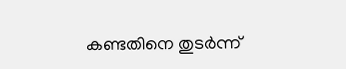കണ്ടതിനെ തുടര്‍ന്ന്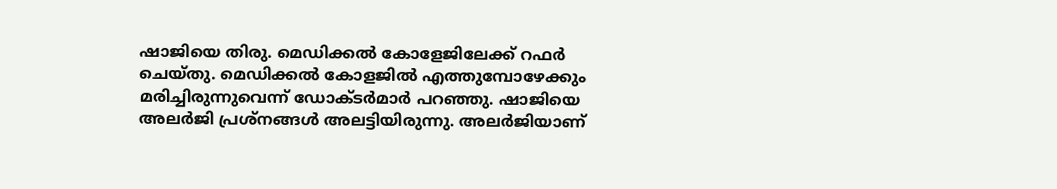ഷാജിയെ തിരു. മെഡിക്കല്‍ കോളേജിലേക്ക് റഫര്‍ ചെയ്തു. മെഡിക്കല്‍ കോളജില്‍ എത്തുമ്പോഴേക്കും മരിച്ചിരുന്നുവെന്ന് ഡോക്ടര്‍മാര്‍ പറഞ്ഞു. ഷാജിയെ അലര്‍ജി പ്രശ്നങ്ങള്‍ അലട്ടിയിരുന്നു. അലര്‍ജിയാണ്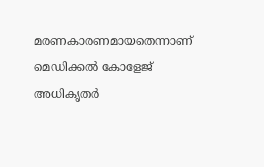മരണകാരണമായതെന്നാണ് മെഡിക്കല്‍ കോളേജ് അധികൃതര്‍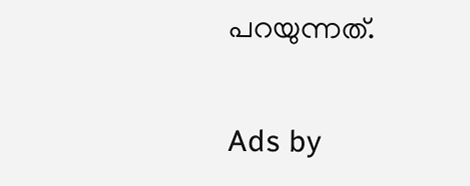പറയുന്നത്.

Ads by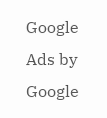Google
Ads by Google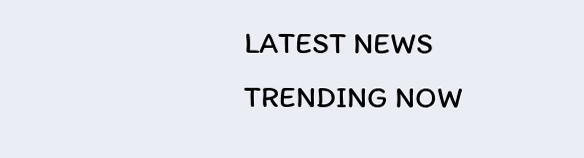LATEST NEWS
TRENDING NOW